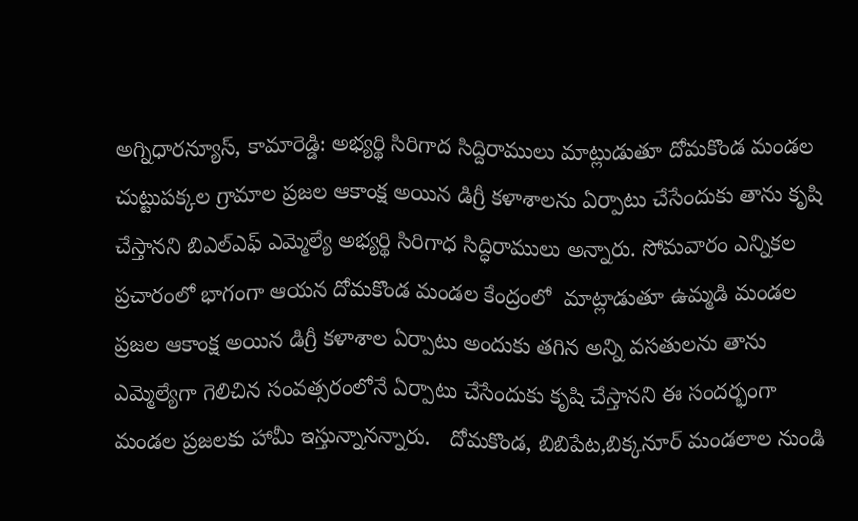అగ్నిధారన్యూస్, కామారెడ్డి: అభ్యర్థి సిరిగాద సిద్దిరాములు మాట్లుడుతూ దోమకొండ మండల చుట్టుపక్కల గ్రామాల ప్రజల ఆకాంక్ష అయిన డిగ్రీ కళాశాలను ఏర్పాటు చేసేందుకు తాను కృషి చేస్తానని బిఎల్ఎఫ్ ఎమ్మెల్యే అభ్యర్థి సిరిగాధ సిద్ధిరాములు అన్నారు. సోమవారం ఎన్నికల ప్రచారంలో భాగంగా ఆయన దోమకొండ మండల కేంద్రంలో  మాట్లాడుతూ ఉమ్మడి మండల ప్రజల ఆకాంక్ష అయిన డిగ్రీ కళాశాల ఏర్పాటు అందుకు తగిన అన్ని వసతులను తాను ఎమ్మెల్యేగా గెలిచిన సంవత్సరంలోనే ఏర్పాటు చేసేందుకు కృషి చేస్తానని ఈ సందర్భంగా మండల ప్రజలకు హామీ ఇస్తున్నానన్నారు.   దోమకొండ, బిబిపేట,బిక్కనూర్ మండలాల నుండి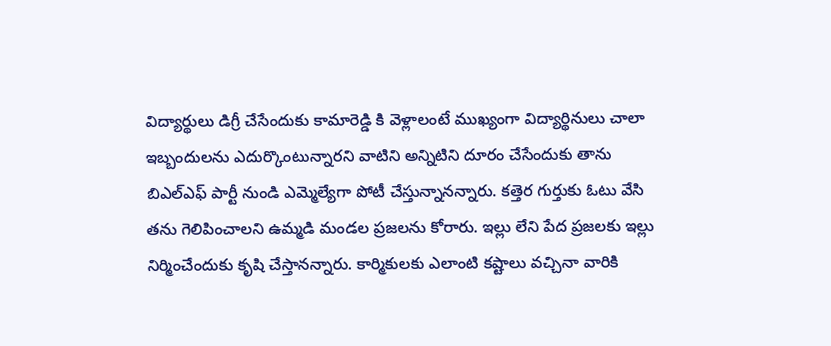విద్యార్థులు డిగ్రీ చేసేందుకు కామారెడ్డి కి వెళ్లాలంటే ముఖ్యంగా విద్యార్థినులు చాలా ఇబ్బందులను ఎదుర్కొంటున్నారని వాటిని అన్నిటిని దూరం చేసేందుకు తాను బిఎల్ఎఫ్ పార్టీ నుండి ఎమ్మెల్యేగా పోటీ చేస్తున్నానన్నారు. కత్తెర గుర్తుకు ఓటు వేసి తను గెలిపించాలని ఉమ్మడి మండల ప్రజలను కోరారు. ఇల్లు లేని పేద ప్రజలకు ఇల్లు నిర్మించేందుకు కృషి చేస్తానన్నారు. కార్మికులకు ఎలాంటి కష్టాలు వచ్చినా వారికి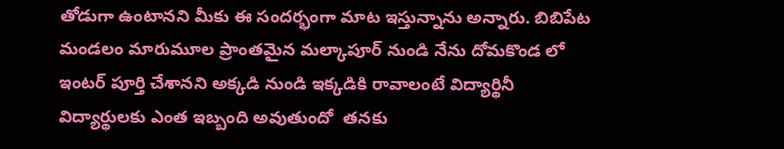తోడుగా ఉంటానని మీకు ఈ సందర్భంగా మాట ఇస్తున్నాను అన్నారు. బిబిపేట మండలం మారుమూల ప్రాంతమైన మల్కాపూర్ నుండి నేను దోమకొండ లో ఇంటర్ పూర్తి చేశానని అక్కడి నుండి ఇక్కడికి రావాలంటే విద్యార్థినీ విద్యార్థులకు ఎంత ఇబ్బంది అవుతుందో  తనకు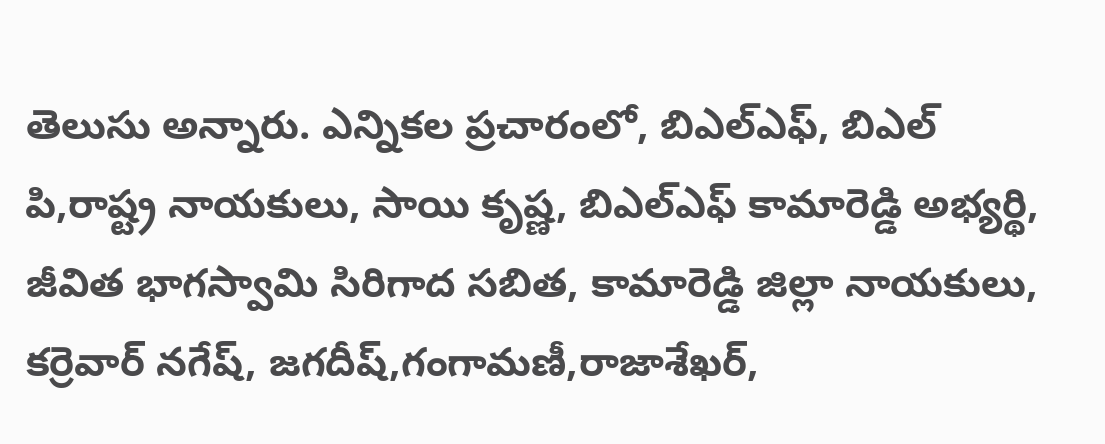తెలుసు అన్నారు. ఎన్నికల ప్రచారంలో, బిఎల్ఎఫ్, బిఎల్ పి,రాష్ట్ర నాయకులు, సాయి కృష్ణ, బిఎల్ఎఫ్ కామారెడ్డి అభ్యర్థి, జీవిత భాగస్వామి సిరిగాద సబిత, కామారెడ్డి జిల్లా నాయకులు, కర్రెవార్ నగేష్, జగదీష్,గంగామణీ,రాజాశేఖర్,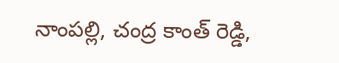నాంపల్లి, చంద్ర కాంత్ రెడ్డి,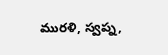మురళి, స్వప్న,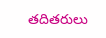తదితరులు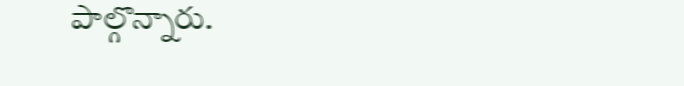పాల్గొన్నారు.